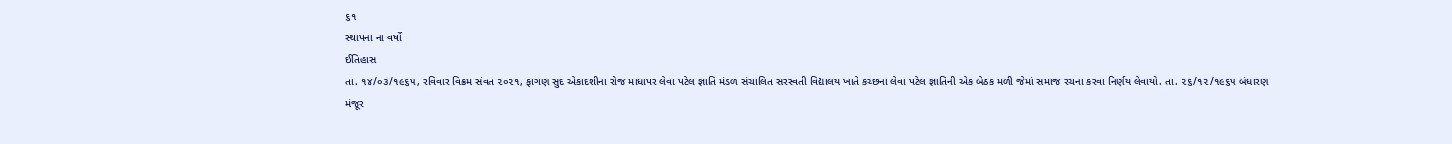૬૧
સ્થાપના ના વર્ષો
ઈતિહાસ
તા. ૧૪/૦૩/૧૯૬૫, રવિવાર વિક્રમ સંવત ૨૦૨૧, ફાગણ સુદ એકાદશીના રોજ માધાપર લેવા પટેલ જ્ઞાતિ મંડળ સંચાલિત સરસ્વતી વિદ્યાલય ખાતે કચ્છના લેવા પટેલ જ્ઞાતિની એક બેઠક મળી જેમાં સમાજ રચના કરવા નિર્ણય લેવાયો. તા. ૨૬/૧૨/૧૯૬૫ બંધારણ મંજૂર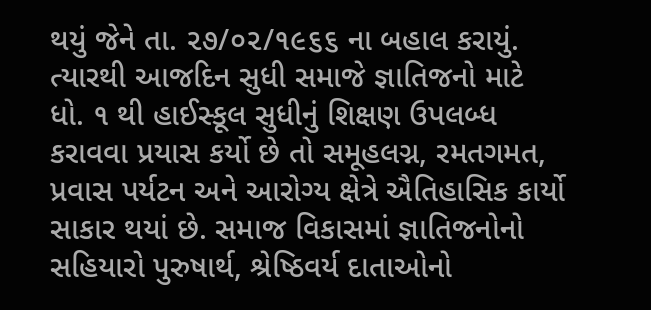થયું જેને તા. ૨૭/૦૨/૧૯૬૬ ના બહાલ કરાયું. ત્યારથી આજદિન સુધી સમાજે જ્ઞાતિજનો માટે ધો. ૧ થી હાઈસ્કૂલ સુધીનું શિક્ષણ ઉપલબ્ધ કરાવવા પ્રયાસ કર્યો છે તો સમૂહલગ્ન, રમતગમત, પ્રવાસ પર્યટન અને આરોગ્ય ક્ષેત્રે ઐતિહાસિક કાર્યો સાકાર થયાં છે. સમાજ વિકાસમાં જ્ઞાતિજનોનો સહિયારો પુરુષાર્થ, શ્રેષ્ઠિવર્ય દાતાઓનો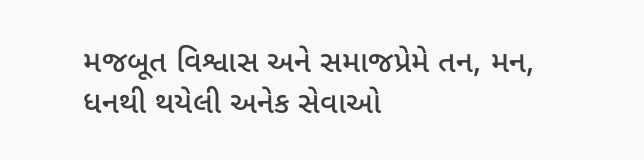મજબૂત વિશ્વાસ અને સમાજપ્રેમે તન, મન, ધનથી થયેલી અનેક સેવાઓ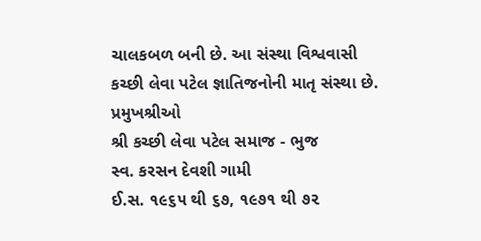ચાલકબળ બની છે. આ સંસ્થા વિશ્વવાસી કચ્છી લેવા પટેલ જ્ઞાતિજનોની માતૃ સંસ્થા છે.
પ્રમુખશ્રીઓ
શ્રી કચ્છી લેવા પટેલ સમાજ - ભુજ
સ્વ. કરસન દેવશી ગામી
ઈ.સ. ૧૯૬૫ થી ૬૭, ૧૯૭૧ થી ૭૨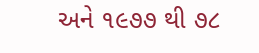અને ૧૯૭૭ થી ૭૮